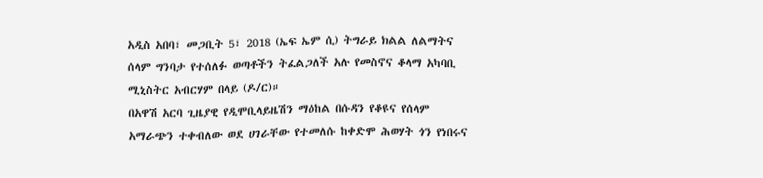አዲስ አበባ፣ መጋቢት 5፣ 2018 (ኤፍ ኤም ሲ) ትግራይ ክልል ለልማትና ሰላም ግንባታ የተሰለፉ ወጣቶችን ትፈልጋለች አሉ የመስኖና ቆላማ አካባቢ ሚኒስትር አብርሃም በላይ (ዶ/ር)።
በአዋሽ አርባ ጊዜያዊ የዲሞቢላይዜሽን ማዕከል በሱዳን የቆዩና የሰላም አማራጭን ተቀብለው ወደ ሀገራቸው የተመለሱ ከቀድሞ ሕወሃት ጎን የነበሩና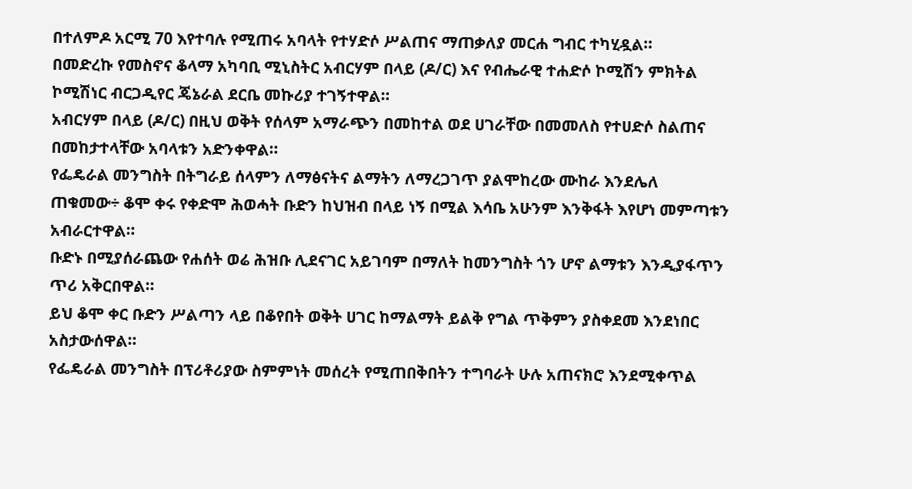በተለምዶ አርሚ 70 እየተባሉ የሚጠሩ አባላት የተሃድሶ ሥልጠና ማጠቃለያ መርሐ ግብር ተካሂዷል።
በመድረኩ የመስኖና ቆላማ አካባቢ ሚኒስትር አብርሃም በላይ (ዶ/ር) እና የብሔራዊ ተሐድሶ ኮሚሽን ምክትል ኮሚሽነር ብርጋዲየር ጄኔራል ደርቤ መኩሪያ ተገኝተዋል።
አብርሃም በላይ (ዶ/ር) በዚህ ወቅት የሰላም አማራጭን በመከተል ወደ ሀገራቸው በመመለስ የተሀድሶ ስልጠና በመከታተላቸው አባላቱን አድንቀዋል።
የፌዴራል መንግስት በትግራይ ሰላምን ለማፅናትና ልማትን ለማረጋገጥ ያልሞከረው ሙከራ እንደሌለ ጠቁመው÷ ቆሞ ቀሩ የቀድሞ ሕወሓት ቡድን ከህዝብ በላይ ነኝ በሚል እሳቤ አሁንም እንቅፋት እየሆነ መምጣቱን አብራርተዋል።
ቡድኑ በሚያሰራጨው የሐሰት ወሬ ሕዝቡ ሊደናገር አይገባም በማለት ከመንግስት ጎን ሆኖ ልማቱን እንዲያፋጥን ጥሪ አቅርበዋል።
ይህ ቆሞ ቀር ቡድን ሥልጣን ላይ በቆየበት ወቅት ሀገር ከማልማት ይልቅ የግል ጥቅምን ያስቀደመ እንደነበር አስታውሰዋል።
የፌዴራል መንግስት በፕሪቶሪያው ስምምነት መሰረት የሚጠበቅበትን ተግባራት ሁሉ አጠናክሮ እንደሚቀጥል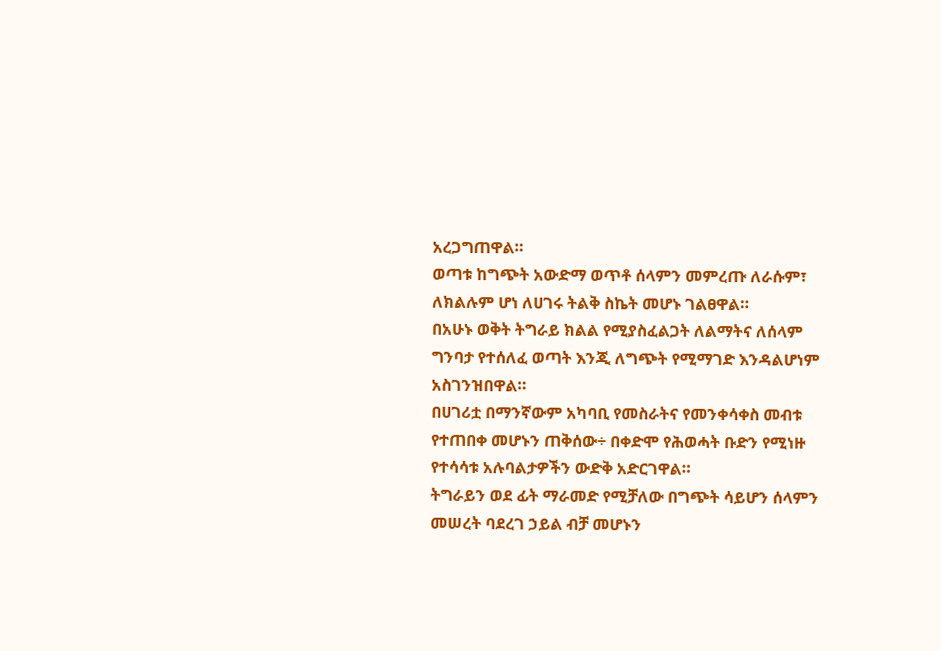አረጋግጠዋል።
ወጣቱ ከግጭት አውድማ ወጥቶ ሰላምን መምረጡ ለራሱም፣ ለክልሉም ሆነ ለሀገሩ ትልቅ ስኬት መሆኑ ገልፀዋል።
በአሁኑ ወቅት ትግራይ ክልል የሚያስፈልጋት ለልማትና ለሰላም ግንባታ የተሰለፈ ወጣት እንጂ ለግጭት የሚማገድ እንዳልሆነም አስገንዝበዋል።
በሀገሪቷ በማንኛውም አካባቢ የመስራትና የመንቀሳቀስ መብቱ የተጠበቀ መሆኑን ጠቅሰው÷ በቀድሞ የሕወሓት ቡድን የሚነዙ የተሳሳቱ አሉባልታዎችን ውድቅ አድርገዋል።
ትግራይን ወደ ፊት ማራመድ የሚቻለው በግጭት ሳይሆን ሰላምን መሠረት ባደረገ ኃይል ብቻ መሆኑን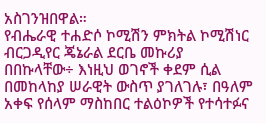አስገንዝበዋል።
የብሔራዊ ተሐድሶ ኮሚሽን ምክትል ኮሚሽነር ብርጋዲየር ጄኔራል ደርቤ መኩሪያ በበኩላቸው÷ እነዚህ ወገኖች ቀደም ሲል በመከላከያ ሠራዊት ውስጥ ያገለገሉ፣ በዓለም አቀፍ የሰላም ማስከበር ተልዕኮዎች የተሳተፉና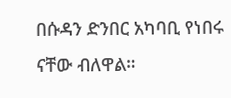በሱዳን ድንበር አካባቢ የነበሩ ናቸው ብለዋል።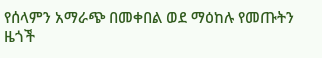የሰላምን አማራጭ በመቀበል ወደ ማዕከሉ የመጡትን ዜጎች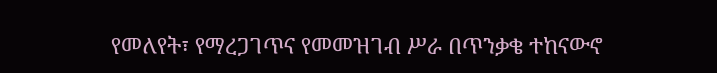የመለየት፣ የማረጋገጥና የመመዝገብ ሥራ በጥንቃቄ ተከናውኖ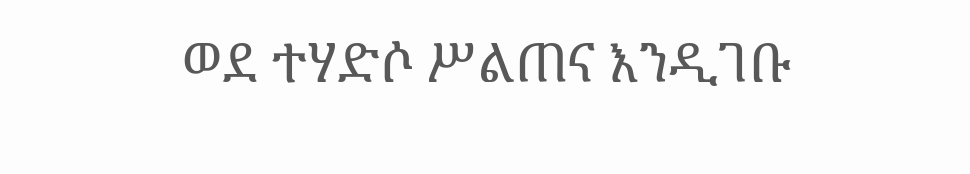ወደ ተሃድሶ ሥልጠና እንዲገቡ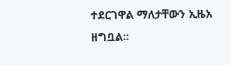ተደርገዋል ማለታቸውን ኢዜአ ዘግቧል፡፡